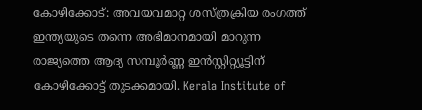കോഴിക്കോട്: അവയവമാറ്റ ശസ്ത്രക്രിയ രംഗത്ത് ഇന്ത്യയുടെ തന്നെ അഭിമാനമായി മാറുന്ന രാജ്യത്തെ ആദ്യ സമ്പൂർണ്ണ ഇൻസ്റ്റിറ്റ്യൂട്ടിന് കോഴിക്കോട്ട് തുടക്കമായി. Kerala Institute of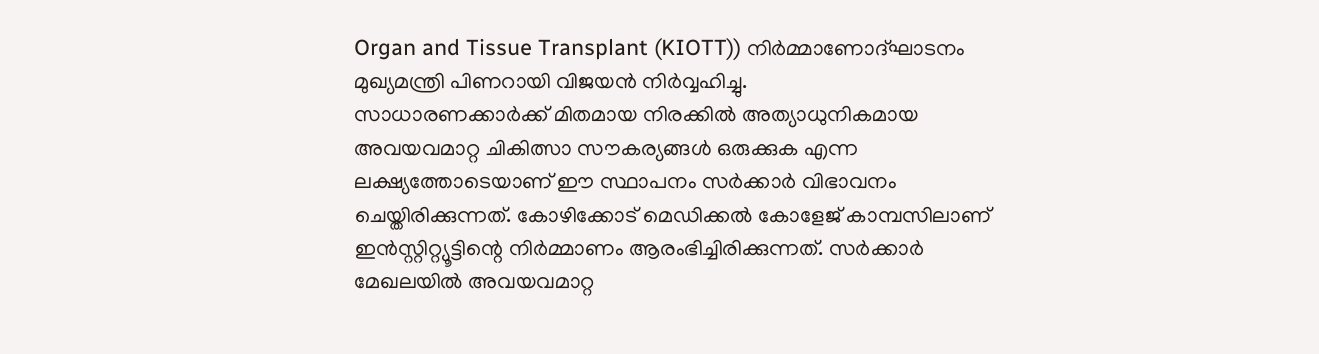Organ and Tissue Transplant (KIOTT)) നിർമ്മാണോദ്ഘാടനം മുഖ്യമന്ത്രി പിണറായി വിജയൻ നിർവ്വഹിച്ചു.
സാധാരണക്കാർക്ക് മിതമായ നിരക്കിൽ അത്യാധുനികമായ അവയവമാറ്റ ചികിത്സാ സൗകര്യങ്ങൾ ഒരുക്കുക എന്ന ലക്ഷ്യത്തോടെയാണ് ഈ സ്ഥാപനം സർക്കാർ വിഭാവനം ചെയ്തിരിക്കുന്നത്. കോഴിക്കോട് മെഡിക്കൽ കോളേജ് കാമ്പസിലാണ് ഇൻസ്റ്റിറ്റ്യൂട്ടിന്റെ നിർമ്മാണം ആരംഭിച്ചിരിക്കുന്നത്. സർക്കാർ മേഖലയിൽ അവയവമാറ്റ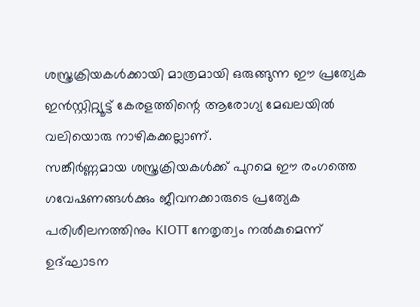ശസ്ത്രക്രിയകൾക്കായി മാത്രമായി ഒരുങ്ങുന്ന ഈ പ്രത്യേക ഇൻസ്റ്റിറ്റ്യൂട്ട് കേരളത്തിന്റെ ആരോഗ്യ മേഖലയിൽ വലിയൊരു നാഴികക്കല്ലാണ്.
സങ്കീർണ്ണമായ ശസ്ത്രക്രിയകൾക്ക് പുറമെ ഈ രംഗത്തെ ഗവേഷണങ്ങൾക്കും ജീവനക്കാരുടെ പ്രത്യേക പരിശീലനത്തിനും KIOTT നേതൃത്വം നൽകുമെന്ന് ഉദ്ഘാടന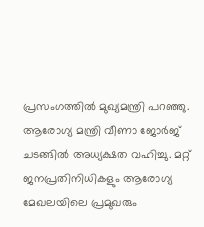പ്രസംഗത്തിൽ മുഖ്യമന്ത്രി പറഞ്ഞു. ആരോഗ്യ മന്ത്രി വീണാ ജോർജ് ചടങ്ങിൽ അധ്യക്ഷത വഹിച്ചു. മറ്റ് ജനപ്രതിനിധികളും ആരോഗ്യ മേഖലയിലെ പ്രമുഖരും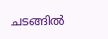ചടങ്ങിൽ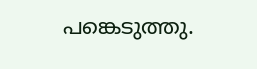പങ്കെടുത്തു.